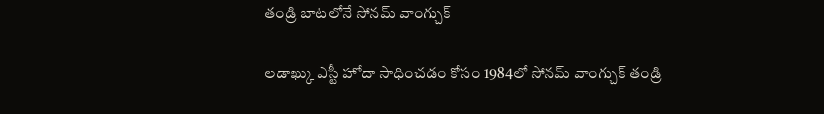తండ్రి బాటలోనే సోనమ్ వాంగ్చుక్

లడాఖ్కు ఎస్టీ హోదా సాధించడం కోసం 1984లో సోనమ్ వాంగ్చుక్ తండ్రి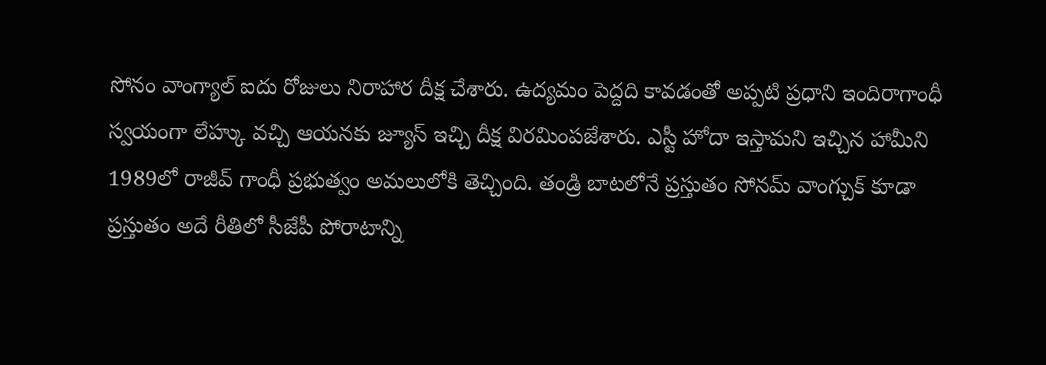సోనం వాంగ్యాల్ ఐదు రోజులు నిరాహార దీక్ష చేశారు. ఉద్యమం పెద్దది కావడంతో అప్పటి ప్రధాని ఇందిరాగాంధీ స్వయంగా లేహ్కు వచ్చి ఆయనకు జ్యూస్ ఇచ్చి దీక్ష విరమింపజేశారు. ఎస్టీ హోదా ఇస్తామని ఇచ్చిన హామీని 1989లో రాజీవ్ గాంధీ ప్రభుత్వం అమలులోకి తెచ్చింది. తండ్రి బాటలోనే ప్రస్తుతం సోనమ్ వాంగ్చుక్ కూడా ప్రస్తుతం అదే రీతిలో సీజేపీ పోరాటాన్ని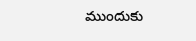ముందుకు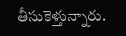తీసుకెళ్తున్నారు.